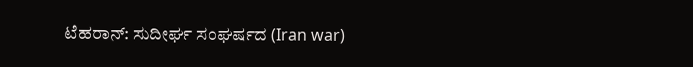ಟೆಹರಾನ್: ಸುದೀರ್ಘ ಸಂಘರ್ಷದ (Iran war)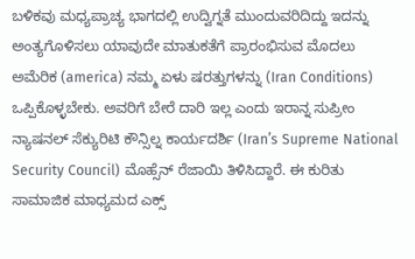ಬಳಿಕವು ಮಧ್ಯಪ್ರಾಚ್ಯ ಭಾಗದಲ್ಲಿ ಉದ್ವಿಗ್ನತೆ ಮುಂದುವರಿದಿದ್ದು ಇದನ್ನು ಅಂತ್ಯಗೊಳಿಸಲು ಯಾವುದೇ ಮಾತುಕತೆಗೆ ಪ್ರಾರಂಭಿಸುವ ಮೊದಲು ಅಮೆರಿಕ (america) ನಮ್ಮ ಏಳು ಷರತ್ತುಗಳನ್ನು (Iran Conditions) ಒಪ್ಪಿಕೊಳ್ಳಬೇಕು. ಅವರಿಗೆ ಬೇರೆ ದಾರಿ ಇಲ್ಲ ಎಂದು ಇರಾನ್ನ ಸುಪ್ರೀಂ ನ್ಯಾಷನಲ್ ಸೆಕ್ಯುರಿಟಿ ಕೌನ್ಸಿಲ್ನ ಕಾರ್ಯದರ್ಶಿ (Iran’s Supreme National Security Council) ಮೊಹ್ಸೆನ್ ರೆಜಾಯಿ ತಿಳಿಸಿದ್ದಾರೆ. ಈ ಕುರಿತು ಸಾಮಾಜಿಕ ಮಾಧ್ಯಮದ ಎಕ್ಸ್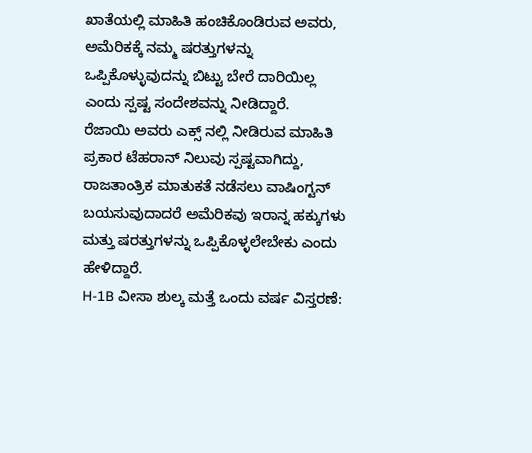ಖಾತೆಯಲ್ಲಿ ಮಾಹಿತಿ ಹಂಚಿಕೊಂಡಿರುವ ಅವರು, ಅಮೆರಿಕಕ್ಕೆ ನಮ್ಮ ಷರತ್ತುಗಳನ್ನು ಒಪ್ಪಿಕೊಳ್ಳುವುದನ್ನು ಬಿಟ್ಟು ಬೇರೆ ದಾರಿಯಿಲ್ಲ ಎಂದು ಸ್ಪಷ್ಟ ಸಂದೇಶವನ್ನು ನೀಡಿದ್ದಾರೆ.
ರೆಜಾಯಿ ಅವರು ಎಕ್ಸ್ ನಲ್ಲಿ ನೀಡಿರುವ ಮಾಹಿತಿ ಪ್ರಕಾರ ಟೆಹರಾನ್ ನಿಲುವು ಸ್ಪಷ್ಟವಾಗಿದ್ದು, ರಾಜತಾಂತ್ರಿಕ ಮಾತುಕತೆ ನಡೆಸಲು ವಾಷಿಂಗ್ಟನ್ ಬಯಸುವುದಾದರೆ ಅಮೆರಿಕವು ಇರಾನ್ನ ಹಕ್ಕುಗಳು ಮತ್ತು ಷರತ್ತುಗಳನ್ನು ಒಪ್ಪಿಕೊಳ್ಳಲೇಬೇಕು ಎಂದು ಹೇಳಿದ್ದಾರೆ.
H-1B ವೀಸಾ ಶುಲ್ಕ ಮತ್ತೆ ಒಂದು ವರ್ಷ ವಿಸ್ತರಣೆ: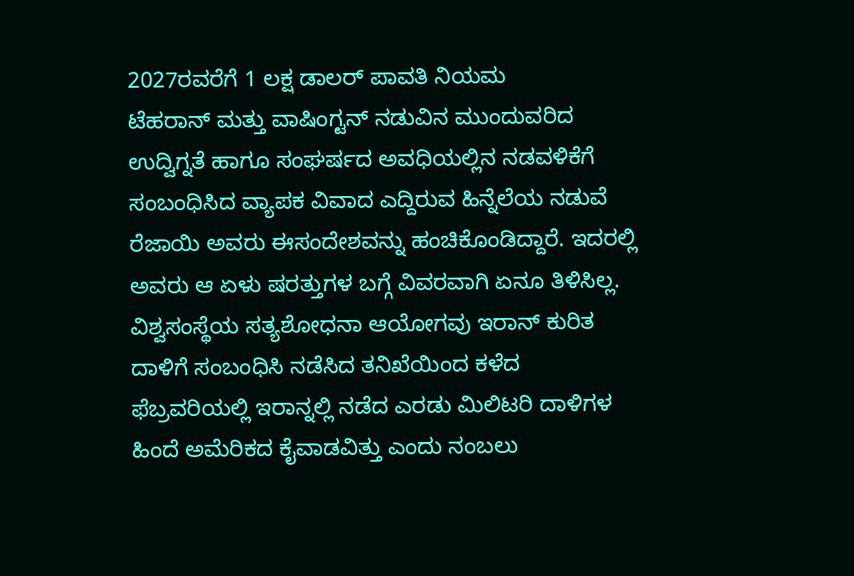2027ರವರೆಗೆ 1 ಲಕ್ಷ ಡಾಲರ್ ಪಾವತಿ ನಿಯಮ
ಟೆಹರಾನ್ ಮತ್ತು ವಾಷಿಂಗ್ಟನ್ ನಡುವಿನ ಮುಂದುವರಿದ ಉದ್ವಿಗ್ನತೆ ಹಾಗೂ ಸಂಘರ್ಷದ ಅವಧಿಯಲ್ಲಿನ ನಡವಳಿಕೆಗೆ ಸಂಬಂಧಿಸಿದ ವ್ಯಾಪಕ ವಿವಾದ ಎದ್ದಿರುವ ಹಿನ್ನೆಲೆಯ ನಡುವೆ ರೆಜಾಯಿ ಅವರು ಈಸಂದೇಶವನ್ನು ಹಂಚಿಕೊಂಡಿದ್ದಾರೆ. ಇದರಲ್ಲಿ ಅವರು ಆ ಏಳು ಷರತ್ತುಗಳ ಬಗ್ಗೆ ವಿವರವಾಗಿ ಏನೂ ತಿಳಿಸಿಲ್ಲ.
ವಿಶ್ವಸಂಸ್ಥೆಯ ಸತ್ಯಶೋಧನಾ ಆಯೋಗವು ಇರಾನ್ ಕುರಿತ ದಾಳಿಗೆ ಸಂಬಂಧಿಸಿ ನಡೆಸಿದ ತನಿಖೆಯಿಂದ ಕಳೆದ ಫೆಬ್ರವರಿಯಲ್ಲಿ ಇರಾನ್ನಲ್ಲಿ ನಡೆದ ಎರಡು ಮಿಲಿಟರಿ ದಾಳಿಗಳ ಹಿಂದೆ ಅಮೆರಿಕದ ಕೈವಾಡವಿತ್ತು ಎಂದು ನಂಬಲು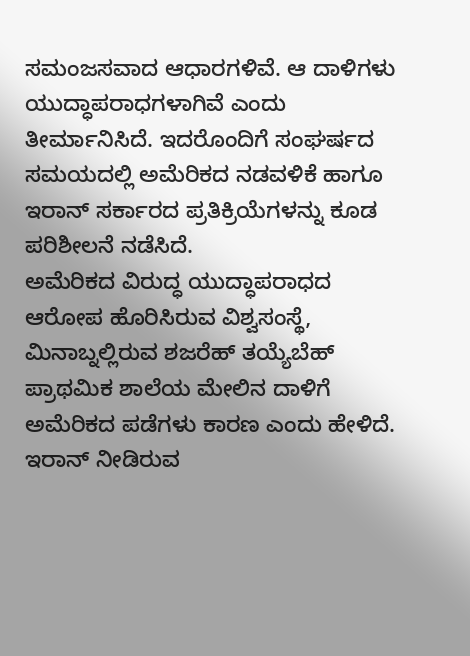ಸಮಂಜಸವಾದ ಆಧಾರಗಳಿವೆ. ಆ ದಾಳಿಗಳು ಯುದ್ಧಾಪರಾಧಗಳಾಗಿವೆ ಎಂದು ತೀರ್ಮಾನಿಸಿದೆ. ಇದರೊಂದಿಗೆ ಸಂಘರ್ಷದ ಸಮಯದಲ್ಲಿ ಅಮೆರಿಕದ ನಡವಳಿಕೆ ಹಾಗೂ ಇರಾನ್ ಸರ್ಕಾರದ ಪ್ರತಿಕ್ರಿಯೆಗಳನ್ನು ಕೂಡ ಪರಿಶೀಲನೆ ನಡೆಸಿದೆ.
ಅಮೆರಿಕದ ವಿರುದ್ಧ ಯುದ್ಧಾಪರಾಧದ ಆರೋಪ ಹೊರಿಸಿರುವ ವಿಶ್ವಸಂಸ್ಥೆ, ಮಿನಾಬ್ನಲ್ಲಿರುವ ಶಜರೆಹ್ ತಯ್ಯೆಬೆಹ್ ಪ್ರಾಥಮಿಕ ಶಾಲೆಯ ಮೇಲಿನ ದಾಳಿಗೆ ಅಮೆರಿಕದ ಪಡೆಗಳು ಕಾರಣ ಎಂದು ಹೇಳಿದೆ. ಇರಾನ್ ನೀಡಿರುವ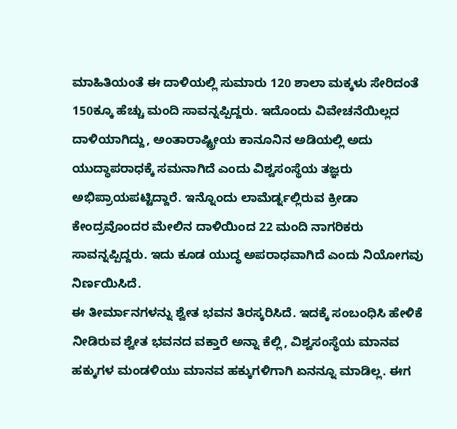ಮಾಹಿತಿಯಂತೆ ಈ ದಾಳಿಯಲ್ಲಿ ಸುಮಾರು 120 ಶಾಲಾ ಮಕ್ಕಳು ಸೇರಿದಂತೆ 150ಕ್ಕೂ ಹೆಚ್ಚು ಮಂದಿ ಸಾವನ್ನಪ್ಪಿದ್ದರು. ಇದೊಂದು ವಿವೇಚನೆಯಿಲ್ಲದ ದಾಳಿಯಾಗಿದ್ದು, ಅಂತಾರಾಷ್ಟ್ರೀಯ ಕಾನೂನಿನ ಅಡಿಯಲ್ಲಿ ಅದು ಯುದ್ಧಾಪರಾಧಕ್ಕೆ ಸಮನಾಗಿದೆ ಎಂದು ವಿಶ್ವಸಂಸ್ಥೆಯ ತಜ್ಞರು ಅಭಿಪ್ರಾಯಪಟ್ಟಿದ್ದಾರೆ. ಇನ್ನೊಂದು ಲಾಮೆರ್ಡ್ನಲ್ಲಿರುವ ಕ್ರೀಡಾ ಕೇಂದ್ರವೊಂದರ ಮೇಲಿನ ದಾಳಿಯಿಂದ 22 ಮಂದಿ ನಾಗರಿಕರು ಸಾವನ್ನಪ್ಪಿದ್ದರು. ಇದು ಕೂಡ ಯುದ್ಧ ಅಪರಾಧವಾಗಿದೆ ಎಂದು ನಿಯೋಗವು ನಿರ್ಣಯಿಸಿದೆ.
ಈ ತೀರ್ಮಾನಗಳನ್ನು ಶ್ವೇತ ಭವನ ತಿರಸ್ಕರಿಸಿದೆ. ಇದಕ್ಕೆ ಸಂಬಂಧಿಸಿ ಹೇಳಿಕೆ ನೀಡಿರುವ ಶ್ವೇತ ಭವನದ ವಕ್ತಾರೆ ಅನ್ನಾ ಕೆಲ್ಲಿ, ವಿಶ್ವಸಂಸ್ಥೆಯ ಮಾನವ ಹಕ್ಕುಗಳ ಮಂಡಳಿಯು ಮಾನವ ಹಕ್ಕುಗಳಿಗಾಗಿ ಏನನ್ನೂ ಮಾಡಿಲ್ಲ. ಈಗ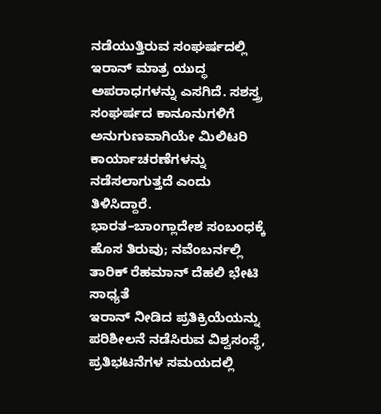ನಡೆಯುತ್ತಿರುವ ಸಂಘರ್ಷದಲ್ಲಿ ಇರಾನ್ ಮಾತ್ರ ಯುದ್ಧ ಅಪರಾಧಗಳನ್ನು ಎಸಗಿದೆ. ಸಶಸ್ತ್ರ ಸಂಘರ್ಷದ ಕಾನೂನುಗಳಿಗೆ ಅನುಗುಣವಾಗಿಯೇ ಮಿಲಿಟರಿ ಕಾರ್ಯಾಚರಣೆಗಳನ್ನು ನಡೆಸಲಾಗುತ್ತದೆ ಎಂದು ತಿಳಿಸಿದ್ದಾರೆ.
ಭಾರತ–ಬಾಂಗ್ಲಾದೇಶ ಸಂಬಂಧಕ್ಕೆ ಹೊಸ ತಿರುವು; ನವೆಂಬರ್ನಲ್ಲಿ ತಾರಿಕ್ ರೆಹಮಾನ್ ದೆಹಲಿ ಭೇಟಿ ಸಾಧ್ಯತೆ
ಇರಾನ್ ನೀಡಿದ ಪ್ರತಿಕ್ರಿಯೆಯನ್ನು ಪರಿಶೀಲನೆ ನಡೆಸಿರುವ ವಿಶ್ವಸಂಸ್ಥೆ, ಪ್ರತಿಭಟನೆಗಳ ಸಮಯದಲ್ಲಿ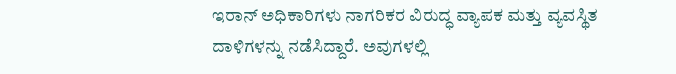ಇರಾನ್ ಅಧಿಕಾರಿಗಳು ನಾಗರಿಕರ ವಿರುದ್ಧ ವ್ಯಾಪಕ ಮತ್ತು ವ್ಯವಸ್ಥಿತ ದಾಳಿಗಳನ್ನು ನಡೆಸಿದ್ದಾರೆ. ಅವುಗಳಲ್ಲಿ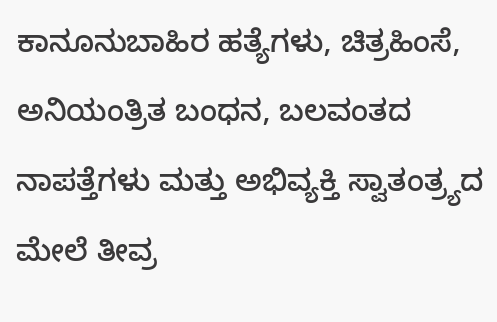ಕಾನೂನುಬಾಹಿರ ಹತ್ಯೆಗಳು, ಚಿತ್ರಹಿಂಸೆ, ಅನಿಯಂತ್ರಿತ ಬಂಧನ, ಬಲವಂತದ ನಾಪತ್ತೆಗಳು ಮತ್ತು ಅಭಿವ್ಯಕ್ತಿ ಸ್ವಾತಂತ್ರ್ಯದ ಮೇಲೆ ತೀವ್ರ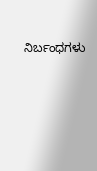ನಿರ್ಬಂಧಗಳು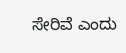ಸೇರಿವೆ ಎಂದು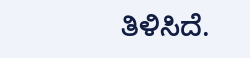ತಿಳಿಸಿದೆ.